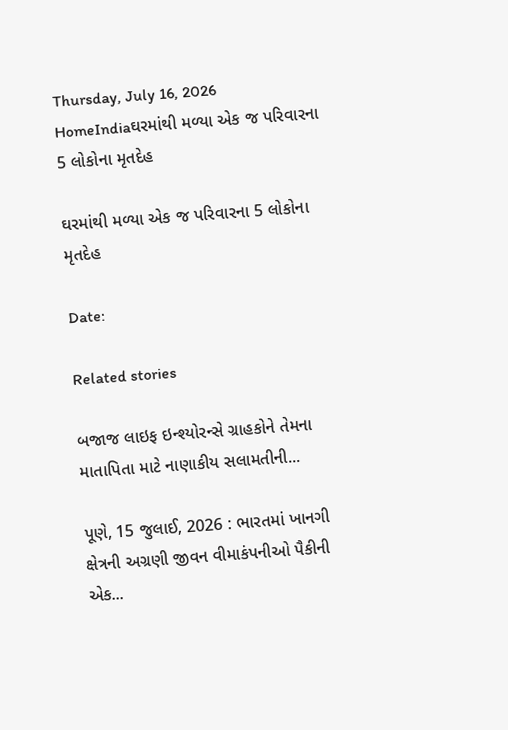Thursday, July 16, 2026
HomeIndiaઘરમાંથી મળ્યા એક જ પરિવારના 5 લોકોના મૃતદેહ

ઘરમાંથી મળ્યા એક જ પરિવારના 5 લોકોના મૃતદેહ

Date:

Related stories

બજાજ લાઇફ ઇન્શ્યોરન્સે ગ્રાહકોને તેમના માતાપિતા માટે નાણાકીય સલામતીની...

પૂણે, 15 જુલાઈ, 2026 : ભારતમાં ખાનગી ક્ષેત્રની અગ્રણી જીવન વીમાકંપનીઓ પૈકીની એક...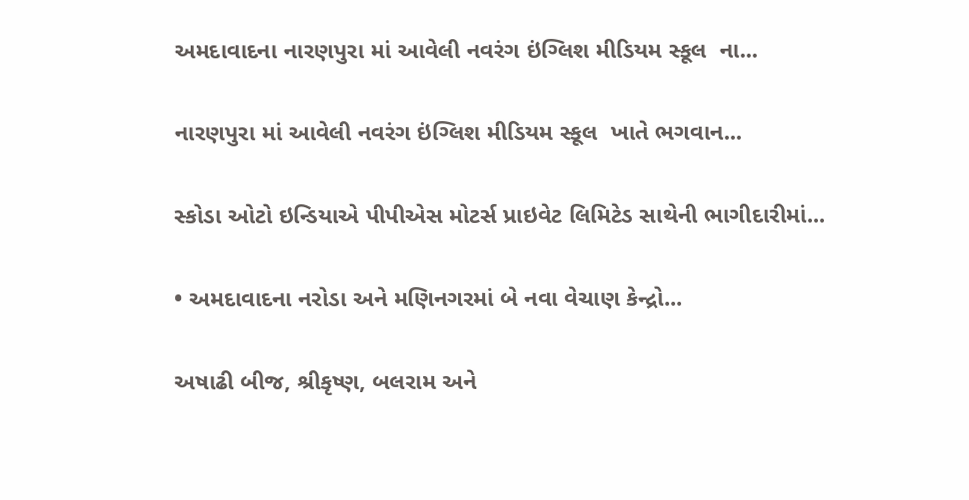અમદાવાદના નારણપુરા માં આવેલી નવરંગ ઇંગ્લિશ મીડિયમ સ્કૂલ  ના...

નારણપુરા માં આવેલી નવરંગ ઇંગ્લિશ મીડિયમ સ્કૂલ  ખાતે ભગવાન...

સ્કોડા ઓટો ઇન્ડિયાએ પીપીએસ મોટર્સ પ્રાઇવેટ લિમિટેડ સાથેની ભાગીદારીમાં...

• અમદાવાદના નરોડા અને મણિનગરમાં બે નવા વેચાણ કેન્દ્રો...

અષાઢી બીજ, શ્રીકૃષ્ણ, બલરામ અને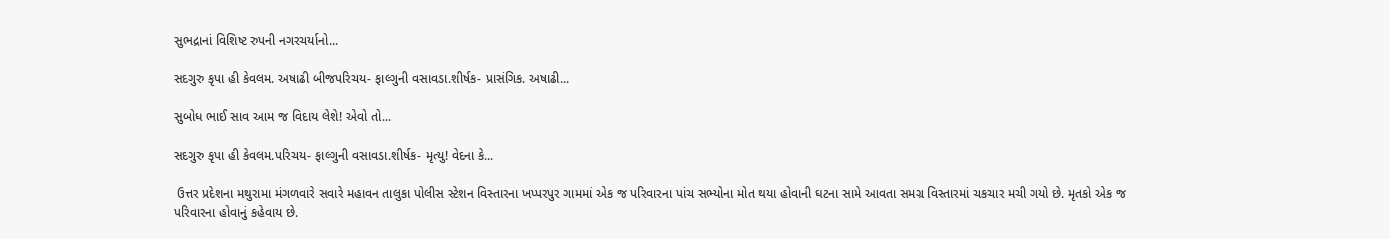સુભદ્રાનાં વિશિષ્ટ રુપની નગરચર્યાનો...

સદગુરુ કૃપા હી કેવલમ. અષાઢી બીજપરિચય- ફાલ્ગુની વસાવડા.શીર્ષક- પ્રાસંગિક. અષાઢી...

સુબોધ ભાઈ સાવ આમ જ વિદાય લેશે! એવો તો...

સદગુરુ કૃપા હી કેવલમ.પરિચય- ફાલ્ગુની વસાવડા.શીર્ષક- મૃત્યુ! વેદના કે...

 ઉત્તર પ્રદેશના મથુરામા મંગળવારે સવારે મહાવન તાલુકા પોલીસ સ્ટેશન વિસ્તારના ખપ્પરપુર ગામમાં એક જ પરિવારના પાંચ સભ્યોના મોત થયા હોવાની ઘટના સામે આવતા સમગ્ર વિસ્તારમાં ચકચાર મચી ગયો છે. મૃતકો એક જ પરિવારના હોવાનું કહેવાય છે.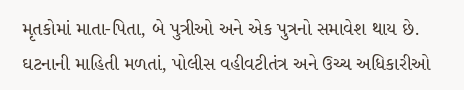મૃતકોમાં માતા-પિતા, બે પુત્રીઓ અને એક પુત્રનો સમાવેશ થાય છે. ઘટનાની માહિતી મળતાં, પોલીસ વહીવટીતંત્ર અને ઉચ્ચ અધિકારીઓ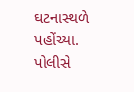ઘટનાસ્થળે પહોંચ્યા. પોલીસે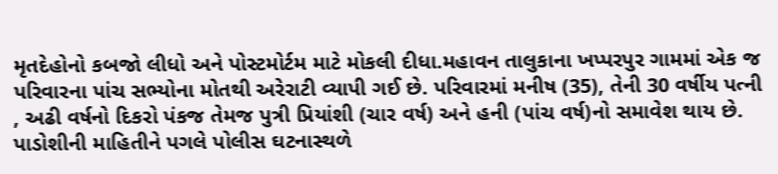મૃતદેહોનો કબજો લીધો અને પોસ્ટમોર્ટમ માટે મોકલી દીધા.મહાવન તાલુકાના ખપ્પરપુર ગામમાં એક જ પરિવારના પાંચ સભ્યોના મોતથી અરેરાટી વ્યાપી ગઈ છે. પરિવારમાં મનીષ (35), તેની 30 વર્ષીય પત્ની , અઢી વર્ષનો દિકરો પંકજ તેમજ પુત્રી પ્રિયાંશી (ચાર વર્ષ) અને હની (પાંચ વર્ષ)નો સમાવેશ થાય છે. પાડોશીની માહિતીને પગલે પોલીસ ઘટનાસ્થળે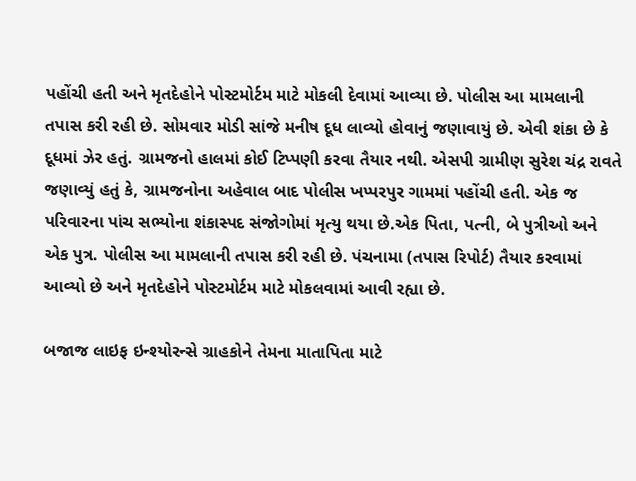પહોંચી હતી અને મૃતદેહોને પોસ્ટમોર્ટમ માટે મોકલી દેવામાં આવ્યા છે. પોલીસ આ મામલાની તપાસ કરી રહી છે. સોમવાર મોડી સાંજે મનીષ દૂધ લાવ્યો હોવાનું જણાવાયું છે. એવી શંકા છે કે દૂધમાં ઝેર હતું. ગ્રામજનો હાલમાં કોઈ ટિપ્પણી કરવા તૈયાર નથી. એસપી ગ્રામીણ સુરેશ ચંદ્ર રાવતે જણાવ્યું હતું કે, ગ્રામજનોના અહેવાલ બાદ પોલીસ ખપ્પરપુર ગામમાં પહોંચી હતી. એક જ પરિવારના પાંચ સભ્યોના શંકાસ્પદ સંજોગોમાં મૃત્યુ થયા છે.એક પિતા, પત્ની, બે પુત્રીઓ અને એક પુત્ર. પોલીસ આ મામલાની તપાસ કરી રહી છે. પંચનામા (તપાસ રિપોર્ટ) તૈયાર કરવામાં આવ્યો છે અને મૃતદેહોને પોસ્ટમોર્ટમ માટે મોકલવામાં આવી રહ્યા છે.

બજાજ લાઇફ ઇન્શ્યોરન્સે ગ્રાહકોને તેમના માતાપિતા માટે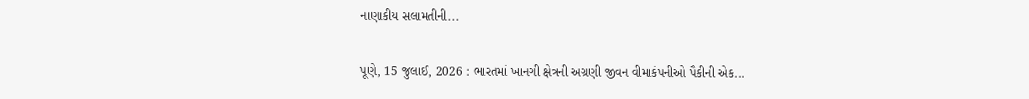નાણાકીય સલામતીની...

પૂણે, 15 જુલાઈ, 2026 : ભારતમાં ખાનગી ક્ષેત્રની અગ્રણી જીવન વીમાકંપનીઓ પૈકીની એક...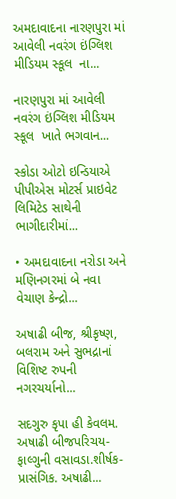અમદાવાદના નારણપુરા માં આવેલી નવરંગ ઇંગ્લિશ મીડિયમ સ્કૂલ  ના...

નારણપુરા માં આવેલી નવરંગ ઇંગ્લિશ મીડિયમ સ્કૂલ  ખાતે ભગવાન...

સ્કોડા ઓટો ઇન્ડિયાએ પીપીએસ મોટર્સ પ્રાઇવેટ લિમિટેડ સાથેની ભાગીદારીમાં...

• અમદાવાદના નરોડા અને મણિનગરમાં બે નવા વેચાણ કેન્દ્રો...

અષાઢી બીજ, શ્રીકૃષ્ણ, બલરામ અને સુભદ્રાનાં વિશિષ્ટ રુપની નગરચર્યાનો...

સદગુરુ કૃપા હી કેવલમ. અષાઢી બીજપરિચય- ફાલ્ગુની વસાવડા.શીર્ષક- પ્રાસંગિક. અષાઢી...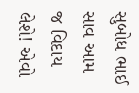સુબોધ ભાઈ સાવ આમ જ વિદાય લેશે! એવો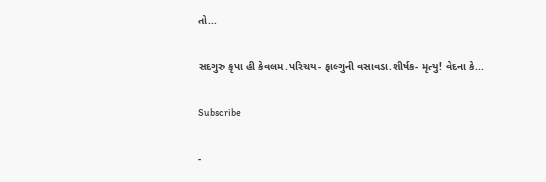તો...

સદગુરુ કૃપા હી કેવલમ.પરિચય- ફાલ્ગુની વસાવડા.શીર્ષક- મૃત્યુ! વેદના કે...

Subscribe

-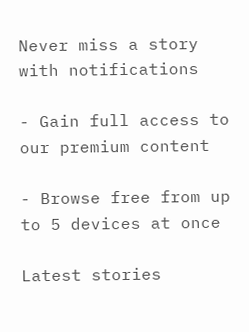Never miss a story with notifications

- Gain full access to our premium content

- Browse free from up to 5 devices at once

Latest stories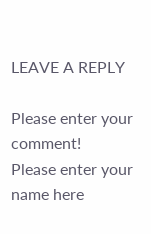LEAVE A REPLY

Please enter your comment!
Please enter your name here